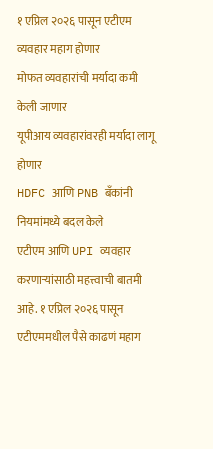१ एप्रिल २०२६ पासून एटीएम व्यवहार महाग होणार
मोफत व्यवहारांची मर्यादा कमी केली जाणार
यूपीआय व्यवहारांवरही मर्यादा लागू होणार
HDFC आणि PNB बँकांनी नियमांमध्ये बदल केले
एटीएम आणि UPI व्यवहार करणाऱ्यांसाठी महत्त्वाची बातमी आहे. १ एप्रिल २०२६ पासून एटीएममधील पैसे काढणं महाग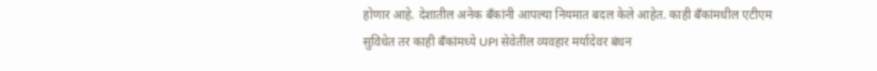होणार आहे. देशातील अनेक बँकांनी आपल्या नियमात बदल केले आहेत. काही बँकांमधील एटीएम सुविधेत तर काही बँकांमध्ये UPI सेवेतील व्यवहार मर्यादेवर बंधन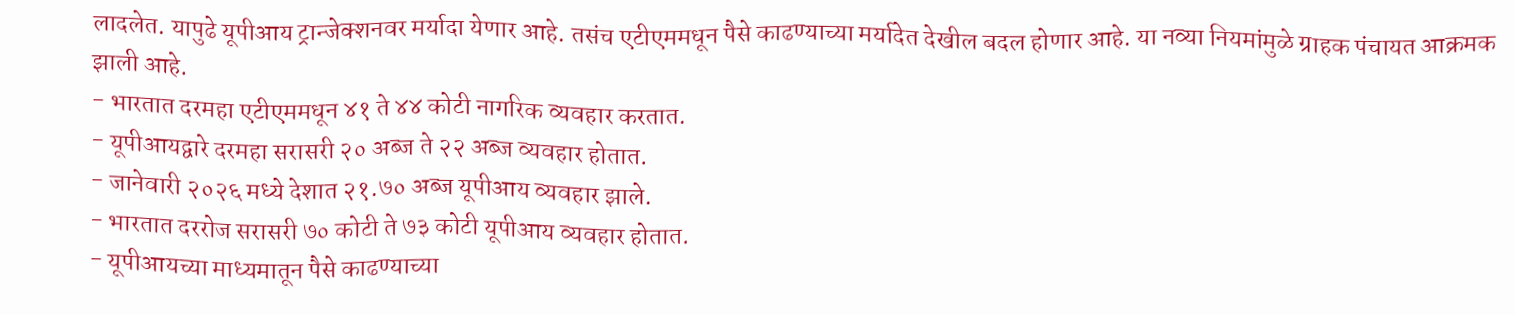लादलेत. यापुढे यूपीआय ट्रान्जेक्शनवर मर्यादा येणार आहे. तसंच एटीएममधून पैसे काढण्याच्या मर्यादेत देखील बदल होणार आहे. या नव्या नियमांमुळे ग्राहक पंचायत आक्रमक झाली आहे.
- भारतात दरमहा एटीएममधून ४१ ते ४४ कोटी नागरिक व्यवहार करतात.
- यूपीआयद्वारे दरमहा सरासरी २० अब्ज ते २२ अब्ज व्यवहार होतात.
- जानेवारी २०२६ मध्ये देशात २१.७० अब्ज यूपीआय व्यवहार झाले.
- भारतात दररोज सरासरी ७० कोटी ते ७३ कोटी यूपीआय व्यवहार होतात.
- यूपीआयच्या माध्यमातून पैसे काढण्याच्या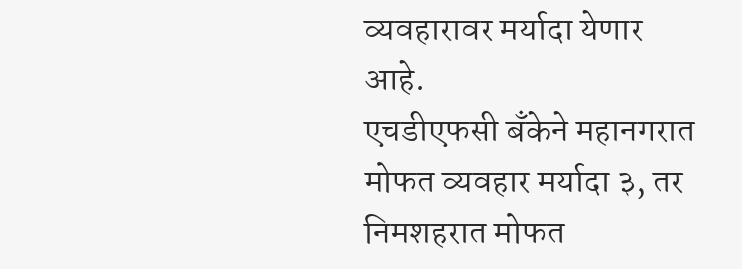व्यवहारावर मर्यादा येणार आहे.
एचडीएफसी बँकेने महानगरात मोफत व्यवहार मर्यादा ३, तर निमशहरात मोफत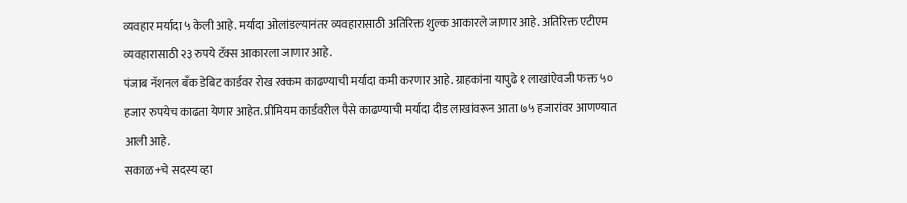व्यवहार मर्यादा ५ केली आहे. मर्यादा ओलांडल्यानंतर व्यवहारासाठी अतिरिक्त शुल्क आकारले जाणार आहे. अतिरिक्त एटीएम व्यवहारासाठी २३ रुपये टॅक्स आकारला जाणार आहे.
पंजाब नॅशनल बँक डेबिट कार्डवर रोख रक्कम काढण्याची मर्यादा कमी करणार आहे. ग्राहकांना यापुढे १ लाखांऐवजी फक्त ५० हजार रुपयेच काढता येणार आहेत. प्रीमियम कार्डवरील पैसे काढण्याची मर्यादा दीड लाखांवरून आता ७५ हजारांवर आणण्यात आली आहे.
सकाळ+चे सदस्य व्हा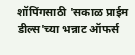शॉपिंगसाठी 'सकाळ प्राईम डील्स'च्या भन्नाट ऑफर्स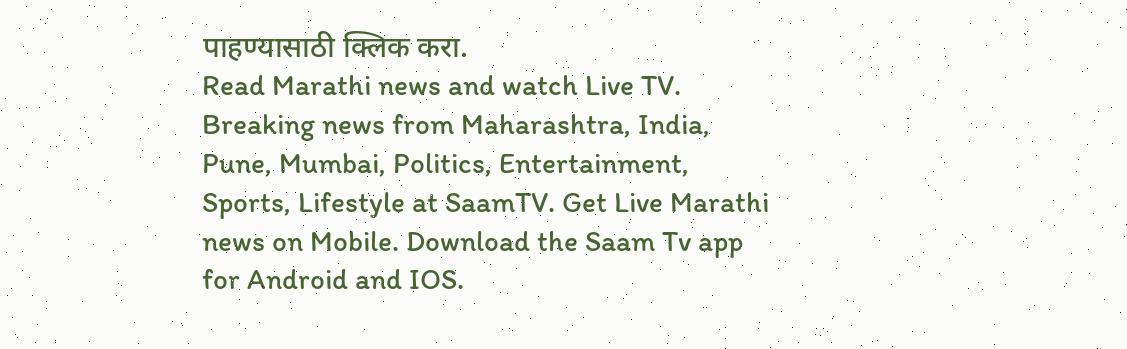पाहण्यासाठी क्लिक करा.
Read Marathi news and watch Live TV. Breaking news from Maharashtra, India, Pune, Mumbai, Politics, Entertainment, Sports, Lifestyle at SaamTV. Get Live Marathi news on Mobile. Download the Saam Tv app for Android and IOS.